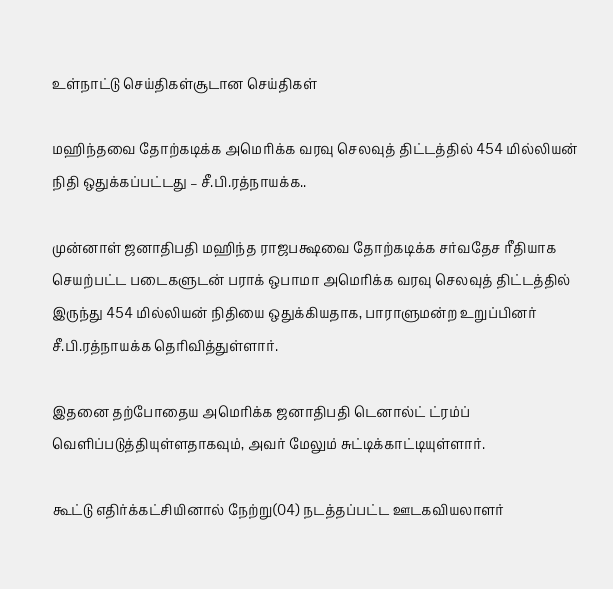உள்நாட்டு செய்திகள்சூடான செய்திகள்

மஹிந்தவை தோற்கடிக்க அமெரிக்க வரவு செலவுத் திட்டத்தில் 454 மில்லியன் நிதி ஒதுக்கப்பட்டது – சீ.பி.ரத்நாயக்க..

முன்னாள் ஜனாதிபதி மஹிந்த ராஜபக்ஷவை தோற்கடிக்க சர்வதேச ரீதியாக செயற்பட்ட படைகளுடன் பராக் ஒபாமா அமெரிக்க வரவு செலவுத் திட்டத்தில் இருந்து 454 மில்லியன் நிதியை ஒதுக்கியதாக, பாராளுமன்ற உறுப்பினர் சீ.பி.ரத்நாயக்க தெரிவித்துள்ளார்.

இதனை தற்போதைய அமெரிக்க ஜனாதிபதி டெனால்ட் ட்ரம்ப் வௌிப்படுத்தியுள்ளதாகவும், அவர் மேலும் சுட்டிக்காட்டியுள்ளார்.

கூட்டு எதிர்க்கட்சியினால் நேற்று(04) நடத்தப்பட்ட ஊடகவியலாளர்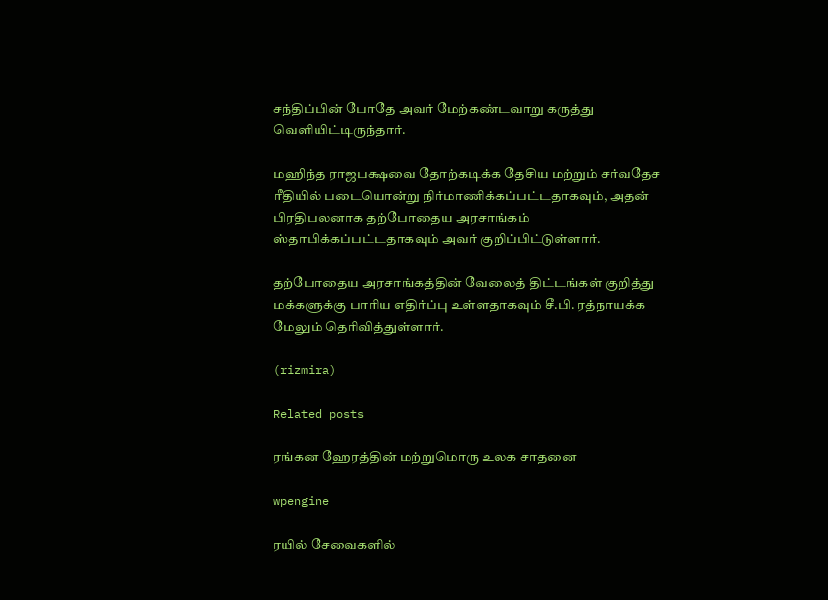சந்திப்பின் போதே அவர் மேற்கண்டவாறு கருத்து வெளியிட்டிருந்தார்.

மஹிந்த ராஜபக்ஷவை தோற்கடிக்க தேசிய மற்றும் சர்வதேச ரீதியில் படையொன்று நிர்மாணிக்கப்பட்டதாகவும், அதன் பிரதிபலனாக தற்போதைய அரசாங்கம் ஸ்தாபிக்கப்பட்டதாகவும் அவர் குறிப்பிட்டுள்ளார்.

தற்போதைய அரசாங்கத்தின் வேலைத் திட்டங்கள் குறித்து மக்களுக்கு பாரிய எதிர்ப்பு உள்ளதாகவும் சீ.பி. ரத்நாயக்க மேலும் தெரிவித்துள்ளார்.

(rizmira)

Related posts

ரங்கன ஹேரத்தின் மற்றுமொரு உலக சாதனை

wpengine

ரயில் சேவைகளில்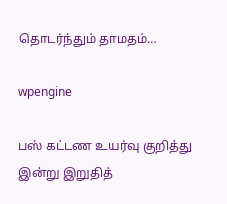தொடர்ந்தும் தாமதம்…

wpengine

பஸ் கட்டண உயர்வு குறித்து இன்று இறுதித்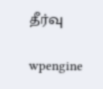தீர்வு

wpengine